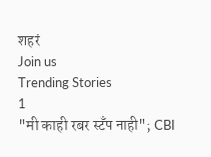शहरं
Join us
Trending Stories
1
"मी काही रबर स्टँप नाही"; CBI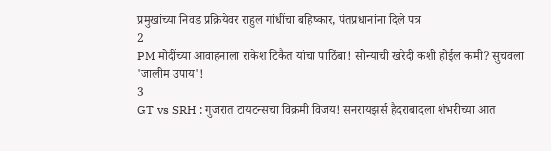प्रमुखांच्या निवड प्रक्रियेवर राहुल गांधींचा बहिष्कार, पंतप्रधानांना दिले पत्र
2
PM मोदींच्या आवाहनाला राकेश टिकैत यांचा पाठिंबा! सोन्याची खरेदी कशी होईल कमी? सुचवला 'जालीम उपाय'!
3
GT vs SRH : गुजरात टायटन्सचा विक्रमी विजय! सनरायझर्स हैदराबादला शंभरीच्या आत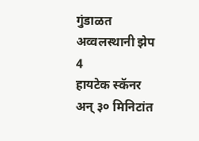गुंडाळत अव्वलस्थानी झेप
4
हायटेक स्कॅनर अन् ३० मिनिटांत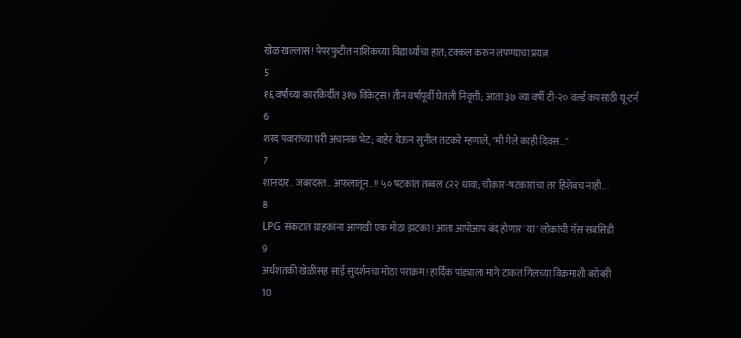खेळ खल्लास! पेपरफुटीत नाशिकच्या विद्यार्थ्याचा हात; टक्कल करुन लपण्याचा प्रयत्न
5
१६ वर्षांच्या कारकिर्दीत ३१७ विकेट्स! तीन वर्षांपूर्वी घेतली निवृत्ती; आता ३७ व्या वर्षी टी-२० वर्ल्ड कपसाठी यू-टर्न
6
शरद पवारांच्या घरी अचानक भेट; बाहेर येऊन सुनील तटकरे म्हणाले, "मी गेले काही दिवस..."
7
शानदार.. जबरदस्त.. अफलातून..!! ५० षटकांत तब्बल ८२२ धावा; चौकार-षटकारांचा तर हिशेबच नाही...
8
LPG संकटात ग्राहकांना आणखी एक मोठा झटका! आता आपोआप बंद होणार 'या' लोकांची गॅस सबसिडी
9
अर्धशतकी खेळीसह साई सुदर्शनचा मोठा पराक्रम! हार्दिक पांड्याला मागे टाकत गिलच्या विक्रमाशी बरोबरी
10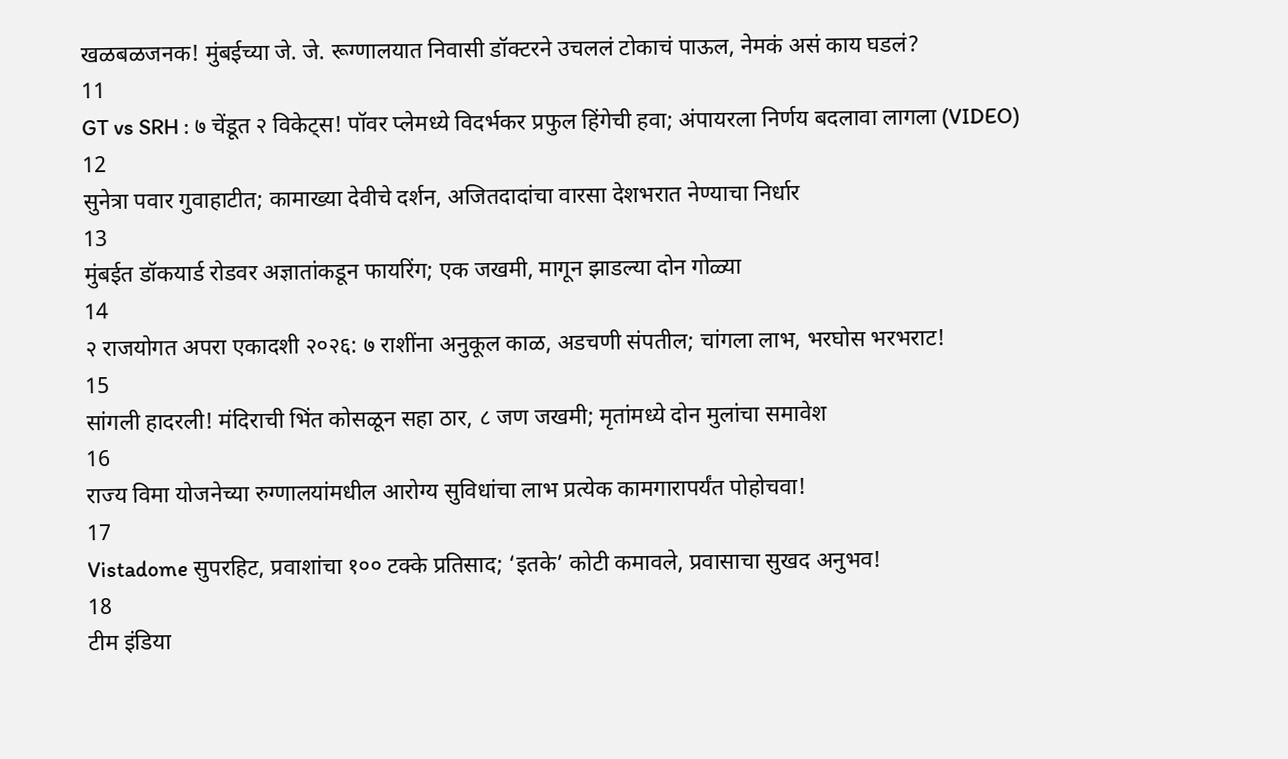खळबळजनक! मुंबईच्या जे. जे. रूग्णालयात निवासी डॉक्टरने उचललं टोकाचं पाऊल, नेमकं असं काय घडलं?
11
GT vs SRH : ७ चेंडूत २ विकेट्स! पॉवर प्लेमध्ये विदर्भकर प्रफुल हिंगेची हवा; अंपायरला निर्णय बदलावा लागला (VIDEO)
12
सुनेत्रा पवार गुवाहाटीत; कामाख्या देवीचे दर्शन, अजितदादांचा वारसा देशभरात नेण्याचा निर्धार
13
मुंबईत डॉकयार्ड रोडवर अज्ञातांकडून फायरिंग; एक जखमी, मागून झाडल्या दोन गोळ्या
14
२ राजयोगत अपरा एकादशी २०२६: ७ राशींना अनुकूल काळ, अडचणी संपतील; चांगला लाभ, भरघोस भरभराट!
15
सांगली हादरली! मंदिराची भिंत कोसळून सहा ठार, ८ जण जखमी; मृतांमध्ये दोन मुलांचा समावेश
16
राज्य विमा योजनेच्या रुग्णालयांमधील आरोग्य सुविधांचा लाभ प्रत्येक कामगारापर्यंत पोहोचवा!
17
Vistadome सुपरहिट, प्रवाशांचा १०० टक्के प्रतिसाद; ‘इतके’ कोटी कमावले, प्रवासाचा सुखद अनुभव!
18
टीम इंडिया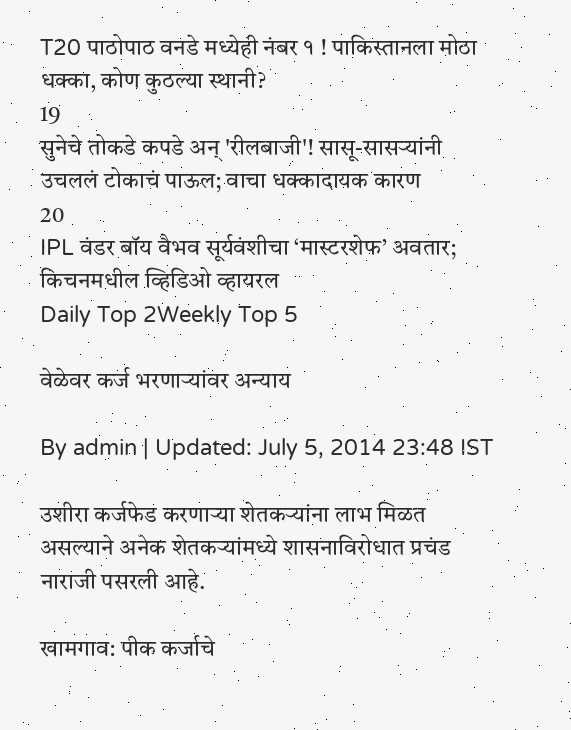T20 पाठोपाठ वनडे मध्येही नंबर १ ! पाकिस्तानला मोठा धक्का, कोण कुठल्या स्थानी?
19
सुनेचे तोकडे कपडे अन् 'रीलबाजी'! सासू-सासऱ्यांनी उचललं टोकाचं पाऊल; वाचा धक्कादायक कारण
20
IPL वंडर बॉय वैभव सूर्यवंशीचा ‘मास्टरशेफ’ अवतार; किचनमधील व्हिडिओ व्हायरल
Daily Top 2Weekly Top 5

वेळेवर कर्ज भरणार्‍यांवर अन्याय

By admin | Updated: July 5, 2014 23:48 IST

उशीरा कर्जफेड करणार्‍या शेतकर्‍यांना लाभ मिळत असल्याने अनेक शेतकर्‍यांमध्ये शासनाविरोधात प्रचंड नाराजी पसरली आहे.

खामगाव: पीक कर्जाचे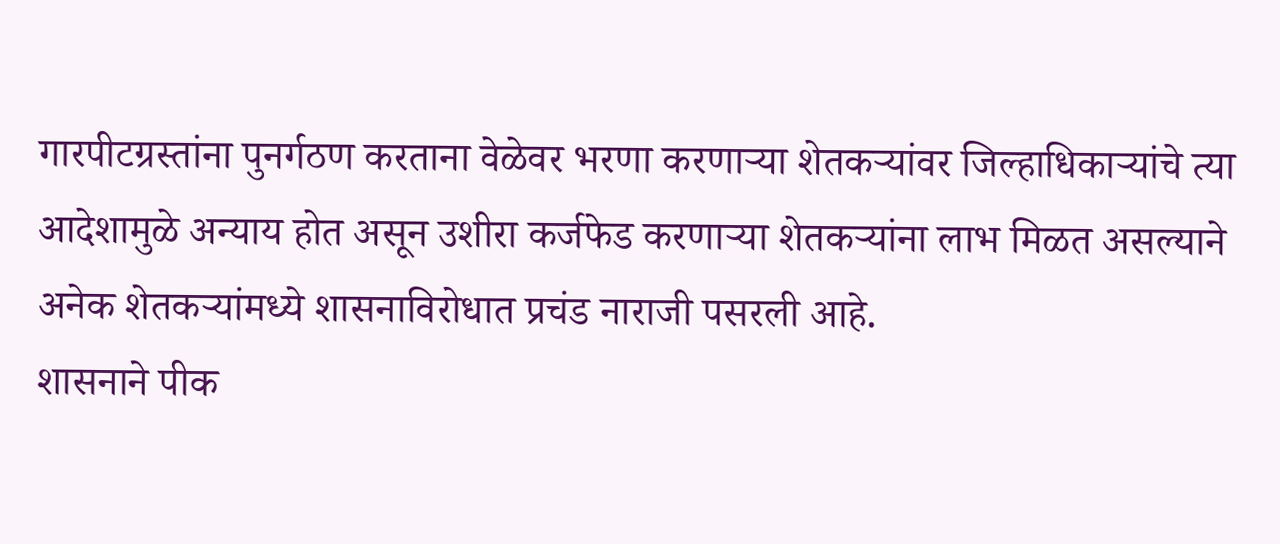गारपीटग्रस्तांना पुनर्गठण करताना वेळेवर भरणा करणार्‍या शेतकर्‍यांवर जिल्हाधिकार्‍यांचे त्या आदेशामुळे अन्याय होत असून उशीरा कर्जफेड करणार्‍या शेतकर्‍यांना लाभ मिळत असल्याने अनेक शेतकर्‍यांमध्ये शासनाविरोधात प्रचंड नाराजी पसरली आहे.
शासनाने पीक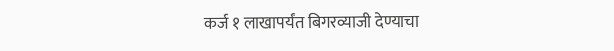कर्ज १ लाखापर्यंत बिगरव्याजी देण्याचा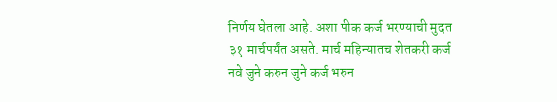निर्णय घेतला आहे. अशा पीक कर्ज भरण्याची मुदत ३१ मार्चपर्यंत असते. मार्च महिन्यातच शेतकरी कर्ज नवे जुने करुन जुने कर्ज भरुन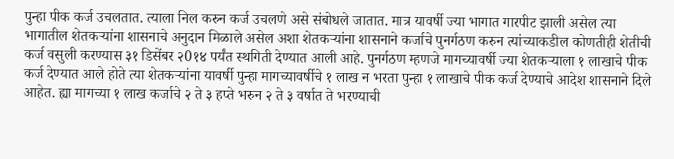पुन्हा पीक कर्ज उचलतात. त्याला निल करुन कर्ज उचलणे असे संबोधले जातात. मात्र यावर्षी ज्या भागात गारपीट झाली असेल त्या भागातील शेतकर्‍यांना शासनाचे अनुदान मिळाले असेल अशा शेतकर्‍यांना शासनाने कर्जाचे पुनर्गठण करुन त्यांच्याकडील कोणतीही शेतीची कर्ज वसुली करण्यास ३१ डिसेंबर २0१४ पर्यंत स्थगिती देण्यात आली आहे. पुनर्गठण म्हणजे मागच्यावर्षी ज्या शेतकर्‍याला १ लाखाचे पीक कर्ज देण्यात आले होते त्या शेतकर्‍यांना यावर्षी पुन्हा मागच्यावर्षीचे १ लाख न भरता पुन्हा १ लाखाचे पीक कर्ज देण्याचे आदेश शासनाने दिले आहेत. ह्या मागच्या १ लाख कर्जाचे २ ते ३ हप्ते भरुन २ ते ३ वर्षात ते भरण्याची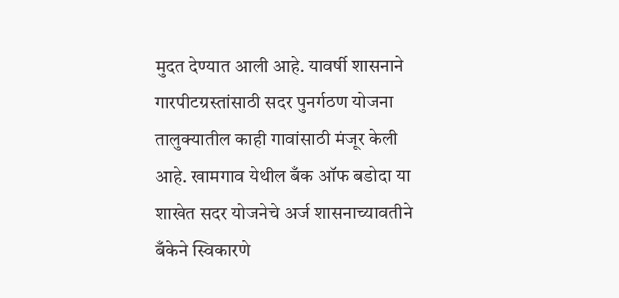मुदत देण्यात आली आहे. यावर्षी शासनाने गारपीटग्रस्तांसाठी सदर पुनर्गठण योजना तालुक्यातील काही गावांसाठी मंजूर केली आहे. खामगाव येथील बँक ऑफ बडोदा या शाखेत सदर योजनेचे अर्ज शासनाच्यावतीने बँकेने स्विकारणे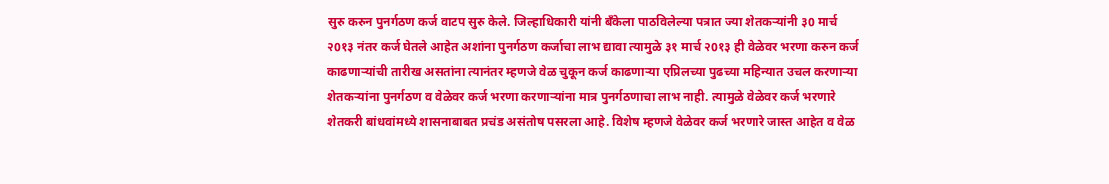सुरु करुन पुनर्गठण कर्ज वाटप सुरु केले. जिल्हाधिकारी यांनी बँकेला पाठविलेल्या पत्रात ज्या शेतकर्‍यांनी ३0 मार्च २0१३ नंतर कर्ज घेतले आहेत अशांना पुनर्गठण कर्जाचा लाभ द्यावा त्यामुळे ३१ मार्च २0१३ ही वेळेवर भरणा करुन कर्ज काढणार्‍यांची तारीख असतांना त्यानंतर म्हणजे वेळ चुकून कर्ज काढणार्‍या एप्रिलच्या पुढच्या महिन्यात उचल करणार्‍या शेतकर्‍यांना पुनर्गठण व वेळेवर कर्ज भरणा करणार्‍यांना मात्र पुनर्गठणाचा लाभ नाही. त्यामुळे वेळेवर कर्ज भरणारे शेतकरी बांधवांमध्ये शासनाबाबत प्रचंड असंतोष पसरला आहे. विशेष म्हणजे वेळेवर कर्ज भरणारे जास्त आहेत व वेळ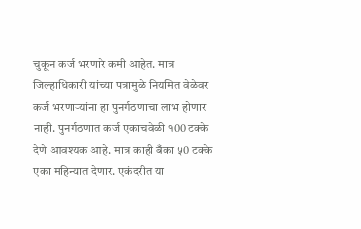चुकून कर्ज भरणारे कमी आहेत. मात्र जिल्हाधिकारी यांच्या पत्रामुळे नियमित वेळेवर कर्ज भरणार्‍यांना हा पुनर्गठणाचा लाभ होणार नाही. पुनर्गठणात कर्ज एकाचवेळी १00 टक्के देणे आवश्यक आहे. मात्र काही बँका ५0 टक्के एका महिन्यात देणार. एकंदरीत या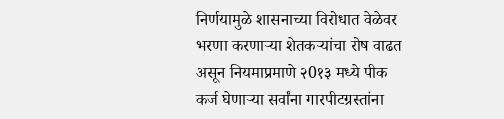निर्णयामुळे शासनाच्या विरोधात वेळेवर भरणा करणार्‍या शेतकर्‍यांचा रोष वाढत असून नियमाप्रमाणे २0१३ मध्ये पीक कर्ज घेणार्‍या सर्वांना गारपीटग्रस्तांना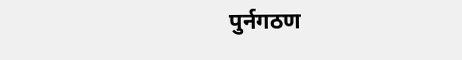पुर्नगठण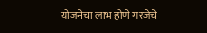योजनेचा लाभ होणे गरजेचे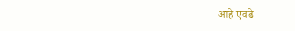आहे एवढे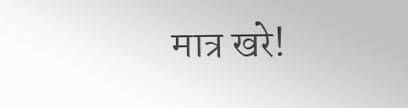मात्र खरे!